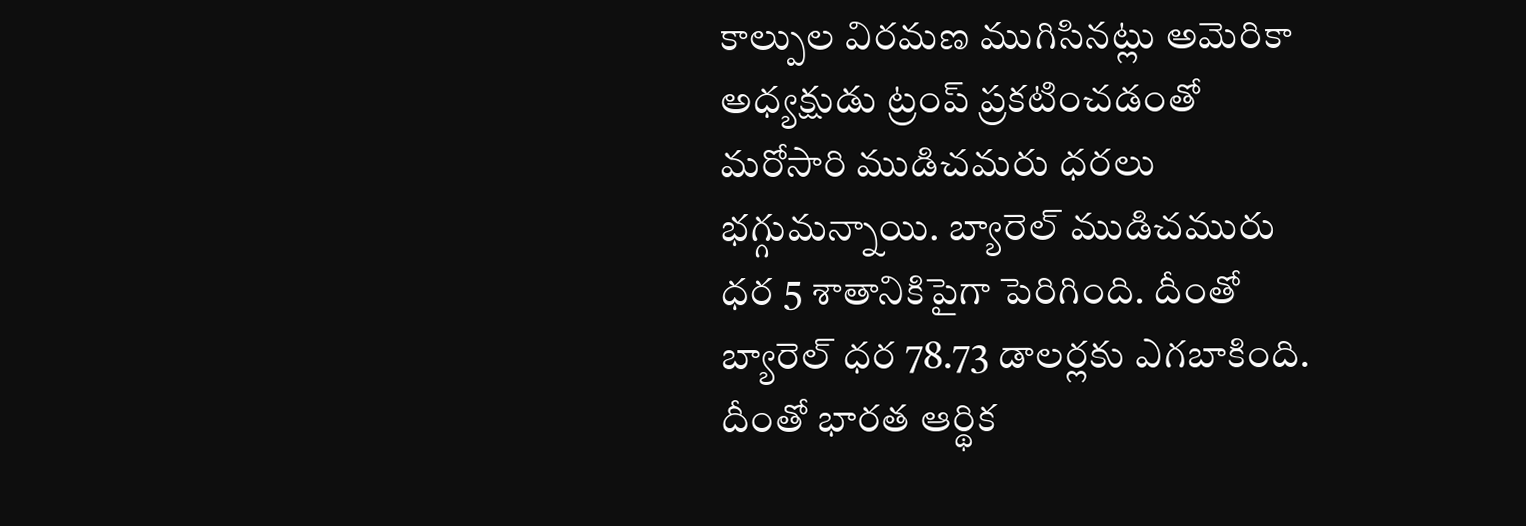కాల్పుల విరమణ ముగిసినట్లు అమెరికా అధ్యక్షుడు ట్రంప్ ప్రకటించడంతో మరోసారి ముడిచమరు ధరలు భగ్గుమన్నాయి. బ్యారెల్ ముడిచమురు ధర 5 శాతానికిపైగా పెరిగింది. దీంతో బ్యారెల్ ధర 78.73 డాలర్లకు ఎగబాకింది. దీంతో భారత ఆర్థిక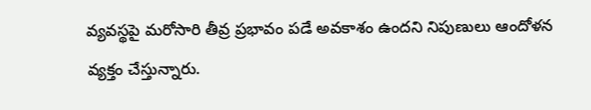వ్యవస్థపై మరోసారి తీవ్ర ప్రభావం పడే అవకాశం ఉందని నిపుణులు ఆందోళన వ్యక్తం చేస్తున్నారు.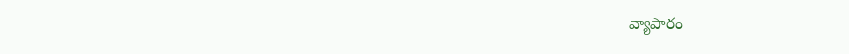వ్యాపారం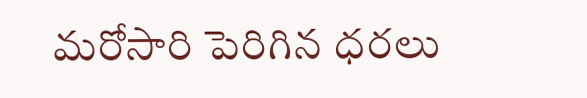మరోసారి పెరిగిన ధరలు